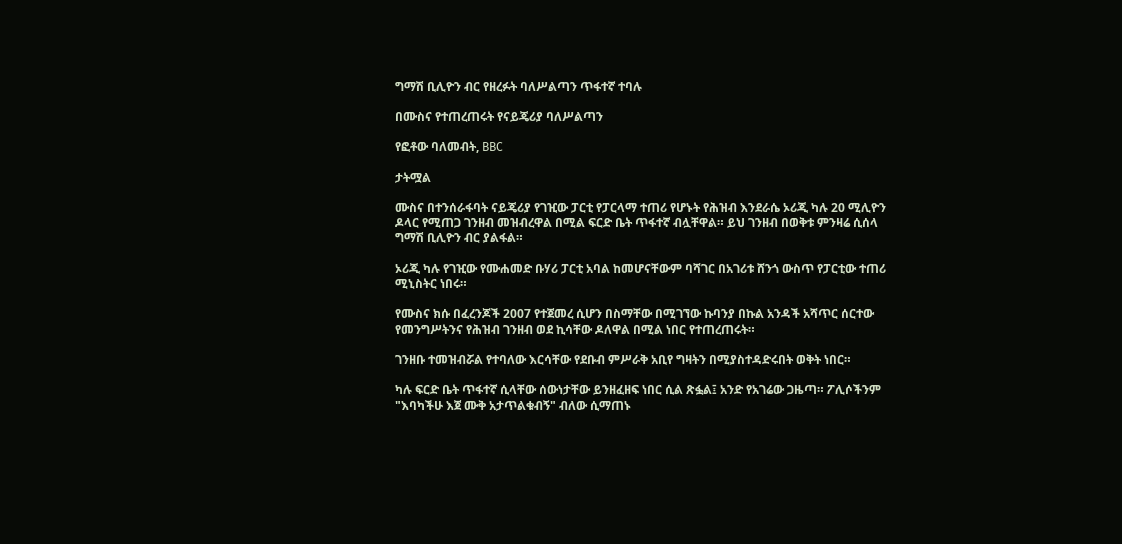ግማሽ ቢሊዮን ብር የዘረፉት ባለሥልጣን ጥፋተኛ ተባሉ

በሙስና የተጠረጠሩት የናይጄሪያ ባለሥልጣን

የፎቶው ባለመብት, BBC

ታትሟል

ሙስና በተንሰራፋባት ናይጄሪያ የገዢው ፓርቲ የፓርላማ ተጠሪ የሆኑት የሕዝብ እንደራሴ ኦሪጂ ካሉ 20 ሚሊዮን ዶላር የሚጠጋ ገንዘብ መዝብረዋል በሚል ፍርድ ቤት ጥፋተኛ ብሏቸዋል። ይህ ገንዘብ በወቅቱ ምንዛሬ ሲሰላ ግማሽ ቢሊዮን ብር ያልፋል።

ኦሪጂ ካሉ የገዢው የሙሐመድ ቡሃሪ ፓርቲ አባል ከመሆናቸውም ባሻገር በአገሪቱ ሸንጎ ውስጥ የፓርቲው ተጠሪ ሚኒስትር ነበሩ።

የሙስና ክሱ በፈረንጆች 2007 የተጀመረ ሲሆን በስማቸው በሚገኘው ኩባንያ በኩል አንዳች አሻጥር ሰርተው የመንግሥትንና የሕዝብ ገንዘብ ወደ ኪሳቸው ዶለዋል በሚል ነበር የተጠረጠሩት።

ገንዘቡ ተመዝብሯል የተባለው እርሳቸው የደቡብ ምሥራቅ አቢየ ግዛትን በሚያስተዳድሩበት ወቅት ነበር።

ካሉ ፍርድ ቤት ጥፋተኛ ሲላቸው ሰውነታቸው ይንዘፈዘፍ ነበር ሲል ጽፏል፤ አንድ የአገሬው ጋዜጣ። ፖሊሶችንም "እባካችሁ እጀ ሙቅ አታጥልቁብኝ" ብለው ሲማጠኑ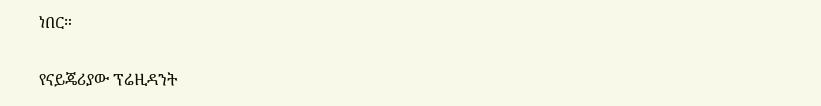ነበር።

የናይጄሪያው ፕሬዚዳንት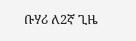ቡሃሪ ለ2ኛ ጊዜ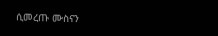ሲመረጡ ሙስናን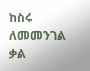ከስሩ ለመመንገል ቃል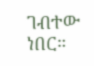ገብተው ነበር።